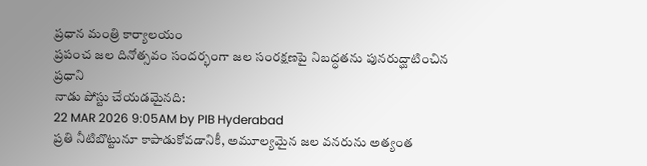ప్రధాన మంత్రి కార్యాలయం
ప్రపంచ జల దినోత్సవం సందర్భంగా జల సంరక్షణపై నిబద్ధతను పునరుద్ఘాటించిన ప్రధాని
నాడు పోస్టు చేయడమైనది:
22 MAR 2026 9:05AM by PIB Hyderabad
ప్రతి నీటిబొట్టునూ కాపాడుకోవడానికీ, అమూల్యమైన జల వనరును అత్యంత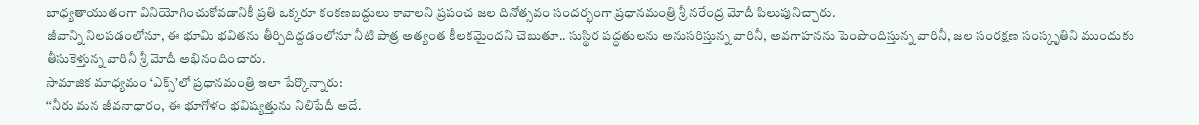బాధ్యతాయుతంగా వినియోగించుకోవడానికీ ప్రతి ఒక్కరూ కంకణబద్దులు కావాలని ప్రపంచ జల దినోత్సవం సందర్భంగా ప్రధానమంత్రి శ్రీ నరేంద్ర మోదీ పిలుపునిచ్చారు.
జీవాన్ని నిలపడంలోనూ, ఈ భూమి భవితను తీర్చిదిద్దడంలోనూ నీటి పాత్ర అత్యంత కీలకమైందని చెబుతూ.. సుస్థిర పద్ధతులను అనుసరిస్తున్న వారినీ, అవగాహనను పెంపొందిస్తున్న వారినీ, జల సంరక్షణ సంస్కృతిని ముందుకు తీసుకెళ్తున్న వారినీ శ్రీ మోదీ అభినందించారు.
సామాజిక మాధ్యమం ‘ఎక్స్’లో ప్రధానమంత్రి ఇలా పేర్కొన్నారు:
‘‘నీరు మన జీవనాధారం, ఈ భూగోళం భవిష్యత్తును నిలిపేదీ అదే.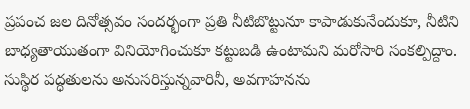ప్రపంచ జల దినోత్సవం సందర్భంగా ప్రతి నీటిబొట్టునూ కాపాడుకునేందుకూ, నీటిని బాధ్యతాయుతంగా వినియోగించుకూ కట్టుబడి ఉంటామని మరోసారి సంకల్పిద్దాం. సుస్థిర పద్ధతులను అనుసరిస్తున్నవారినీ, అవగాహనను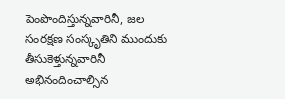పెంపొందిస్తున్నవారినీ, జల సంరక్షణ సంస్కృతిని ముందుకు తీసుకెళ్తున్నవారినీ అభినందించాల్సిన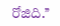రోజిది.’’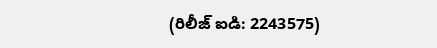(రిలీజ్ ఐడి: 2243575)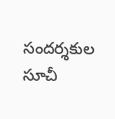సందర్శకుల సూచీ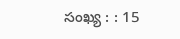సంఖ్య : : 15